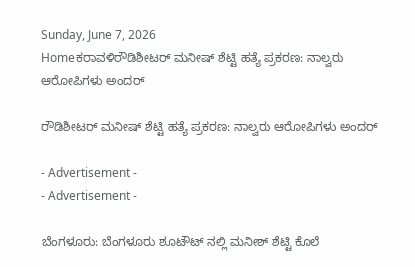Sunday, June 7, 2026
Homeಕರಾವಳಿರೌಡಿಶೀಟರ್ ಮನೀಷ್ ಶೆಟ್ಟಿ ಹತ್ಯೆ ಪ್ರಕರಣ: ನಾಲ್ವರು‌ ಆರೋಪಿಗಳು ಅಂದರ್

ರೌಡಿಶೀಟರ್ ಮನೀಷ್ ಶೆಟ್ಟಿ ಹತ್ಯೆ ಪ್ರಕರಣ: ನಾಲ್ವರು‌ ಆರೋಪಿಗಳು ಅಂದರ್

- Advertisement -
- Advertisement -

ಬೆಂಗಳೂರು: ಬೆಂಗಳೂರು ಶೂಟೌಟ್ ನಲ್ಲಿ‌ ಮನೀಶ್ ಶೆಟ್ಟಿ ಕೊಲೆ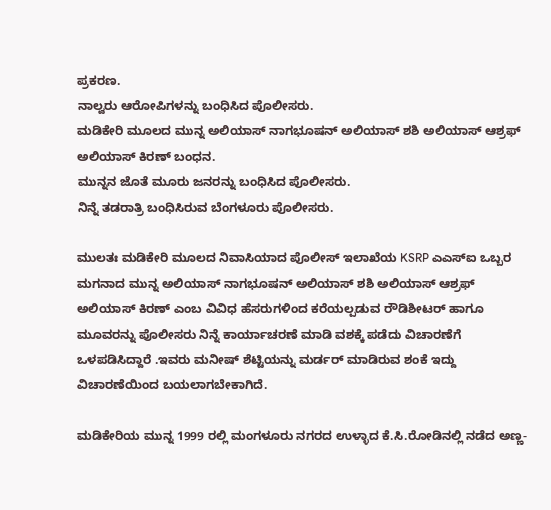ಪ್ರಕರಣ.
ನಾಲ್ವರು ಆರೋಪಿಗಳನ್ನು ಬಂಧಿಸಿದ ಪೊಲೀಸರು.
ಮಡಿಕೇರಿ ಮೂಲದ ಮುನ್ನ ಅಲಿಯಾಸ್ ನಾಗಭೂಷನ್ ಅಲಿಯಾಸ್ ಶಶಿ ಅಲಿಯಾಸ್ ಆಶ್ರಫ್ ಅಲಿಯಾಸ್ ಕಿರಣ್ ಬಂಧನ.
ಮುನ್ನನ ಜೊತೆ ಮೂರು ಜನರನ್ನು ಬಂಧಿಸಿದ ಪೊಲೀಸರು.
ನಿನ್ನೆ ತಡರಾತ್ರಿ ಬಂಧಿಸಿರುವ ಬೆಂಗಳೂರು ಪೊಲೀಸರು.

ಮುಲತಃ ಮಡಿಕೇರಿ ಮೂಲದ ನಿವಾಸಿಯಾದ ಪೊಲೀಸ್ ಇಲಾಖೆಯ KSRP ಎಎಸ್ಐ ಒಬ್ಬರ ಮಗನಾದ ಮುನ್ನ ಅಲಿಯಾಸ್ ನಾಗಭೂಷನ್ ಅಲಿಯಾಸ್ ಶಶಿ ಅಲಿಯಾಸ್ ಆಶ್ರಫ್ ಅಲಿಯಾಸ್ ಕಿರಣ್ ಎಂಬ ವಿವಿಧ ಹೆಸರುಗಳಿಂದ ಕರೆಯಲ್ಪಡುವ ರೌಡಿಶೀಟರ್ ಹಾಗೂ ಮೂವರನ್ನು ಪೊಲೀಸರು‌ ನಿನ್ನೆ ಕಾರ್ಯಾಚರಣೆ ಮಾಡಿ ವಶಕ್ಕೆ ಪಡೆದು ವಿಚಾರಣೆಗೆ ಒಳಪಡಿಸಿದ್ದಾರೆ .ಇವರು ಮನೀಷ್ ಶೆಟ್ಟಿಯನ್ನು ಮರ್ಡರ್ ಮಾಡಿರುವ ಶಂಕೆ ಇದ್ದು ವಿಚಾರಣೆಯಿಂದ ಬಯಲಾಗಬೇಕಾಗಿದೆ.

ಮಡಿಕೇರಿಯ ಮುನ್ನ 1999 ರಲ್ಲಿ ಮಂಗಳೂರು ನಗರದ ಉಳ್ಳಾದ ಕೆ.ಸಿ.ರೋಡಿನಲ್ಲಿ ನಡೆದ ಅಣ್ಣ-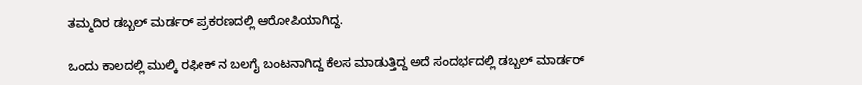ತಮ್ಮ‌ದಿರ ಡಬ್ಬಲ್ ಮರ್ಡರ್ ಪ್ರಕರಣದಲ್ಲಿ ಆರೋಪಿಯಾಗಿದ್ದ.

ಒಂದು ಕಾಲದಲ್ಲಿ ಮುಲ್ಕಿ ರಫೀಕ್ ನ ಬಲಗೈ ಬಂಟನಾಗಿದ್ದ ಕೆಲಸ‌ ಮಾಡುತ್ತಿದ್ದ ಅದೆ ಸಂದರ್ಭದಲ್ಲಿ ಡಬ್ಬಲ್ ಮಾರ್ಡರ್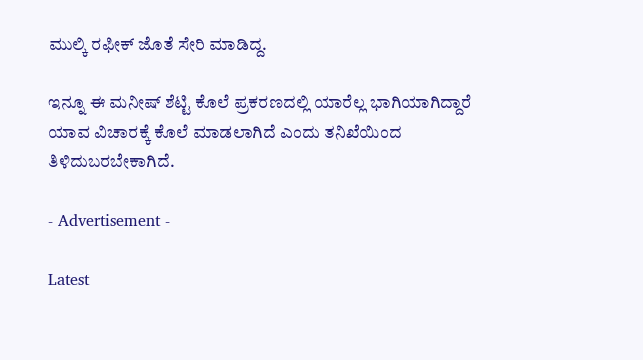ಮುಲ್ಕಿ ರಫೀಕ್ ಜೊತೆ ಸೇರಿ‌ ಮಾಡಿದ್ದ.

ಇನ್ನೂ ಈ ಮನೀಷ್ ಶೆಟ್ಟಿ ಕೊಲೆ‌ ಪ್ರಕರಣದಲ್ಲಿ ಯಾರೆಲ್ಲ ಭಾಗಿಯಾಗಿದ್ದಾರೆ ಯಾವ ವಿಚಾರಕ್ಕೆ ಕೊಲೆ ಮಾಡಲಾಗಿದೆ ಎಂದು ತನಿಖೆಯಿಂದ ತಿಳಿದುಬರಬೇಕಾಗಿದೆ.

- Advertisement -

Latest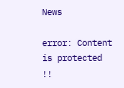News

error: Content is protected !!